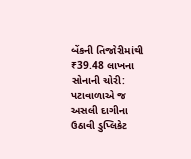બેંકની તિજોરીમાંથી ₹39.48 લાખના સોનાની ચોરી: પટાવાળાએ જ અસલી દાગીના ઉઠાવી ડુપ્લિકેટ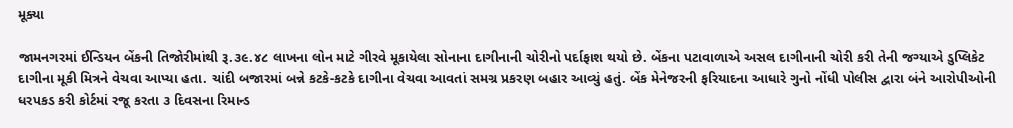મૂક્યા

જામનગરમાં ઈન્ડિયન બેંકની તિજોરીમાંથી રૂ.૩૯.૪૮ લાખના લોન માટે ગીરવે મૂકાયેલા સોનાના દાગીનાની ચોરીનો પર્દાફાશ થયો છે. બેંકના પટાવાળાએ અસલ દાગીનાની ચોરી કરી તેની જગ્યાએ ડુપ્લિકેટ દાગીના મૂકી મિત્રને વેચવા આપ્યા હતા. ચાંદી બજારમાં બન્ને કટકે-કટકે દાગીના વેચવા આવતાં સમગ્ર પ્રકરણ બહાર આવ્યું હતું. બેંક મેનેજરની ફરિયાદના આધારે ગુનો નોંધી પોલીસ દ્વારા બંને આરોપીઓની ધરપકડ કરી કોર્ટમાં રજૂ કરતા ૩ દિવસના રિમાન્ડ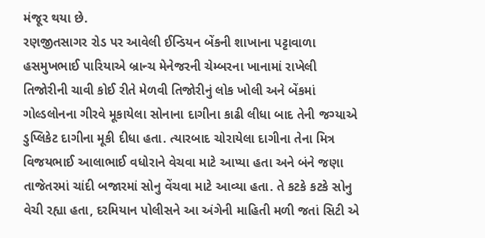મંજૂર થયા છે.
રણજીતસાગર રોડ પર આવેલી ઈન્ડિયન બેંકની શાખાના પટ્ટાવાળા હસમુખભાઈ પારિયાએ બ્રાન્ચ મેનેજરની ચેમ્બરના ખાનામાં રાખેલી તિજોરીની ચાવી કોઈ રીતે મેળવી તિજોરીનું લોક ખોલી અને બેંકમાં ગોલ્ડલોનના ગીરવે મૂકાયેલા સોનાના દાગીના કાઢી લીધા બાદ તેની જગ્યાએ ડુપ્લિકેટ દાગીના મૂકી દીધા હતા. ત્યારબાદ ચોરાયેલા દાગીના તેના મિત્ર વિજયભાઈ આલાભાઈ વધોરાને વેચવા માટે આપ્યા હતા અને બંને જણા તાજેતરમાં ચાંદી બજારમાં સોનુ વેંચવા માટે આવ્યા હતા. તે કટકે કટકે સોનુ વેચી રહ્યા હતા, દરમિયાન પોલીસને આ અંગેની માહિતી મળી જતાં સિટી એ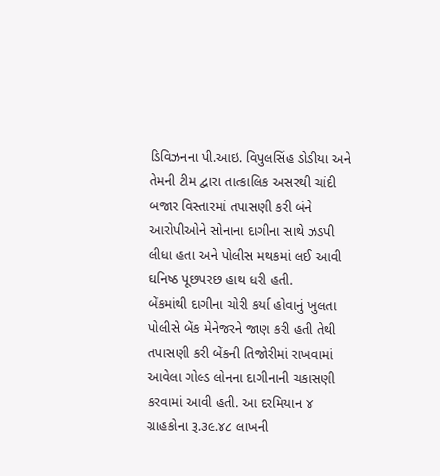ડિવિઝનના પી.આઇ. વિપુલસિંહ ડોડીયા અને તેમની ટીમ દ્વારા તાત્કાલિક અસરથી ચાંદી બજાર વિસ્તારમાં તપાસણી કરી બંને આરોપીઓને સોનાના દાગીના સાથે ઝડપી લીધા હતા અને પોલીસ મથકમાં લઈ આવી ઘનિષ્ઠ પૂછપરછ હાથ ધરી હતી.
બેંકમાંથી દાગીના ચોરી કર્યા હોવાનું ખુલતા પોલીસે બેંક મેનેજરને જાણ કરી હતી તેથી તપાસણી કરી બેંકની તિજોરીમાં રાખવામાં આવેલા ગોલ્ડ લોનના દાગીનાની ચકાસણી કરવામાં આવી હતી. આ દરમિયાન ૪ ગ્રાહકોના રૂ.૩૯.૪૮ લાખની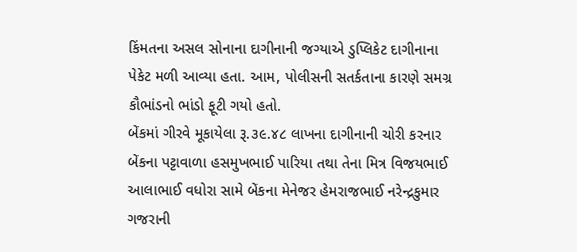કિંમતના અસલ સોનાના દાગીનાની જગ્યાએ ડુપ્લિકેટ દાગીનાના પેકેટ મળી આવ્યા હતા. આમ, પોલીસની સતર્કતાના કારણે સમગ્ર કૌભાંડનો ભાંડો ફૂટી ગયો હતો.
બેંકમાં ગીરવે મૂકાયેલા રૂ.૩૯.૪૮ લાખના દાગીનાની ચોરી કરનાર બેંકના પટ્ટાવાળા હસમુખભાઈ પારિયા તથા તેના મિત્ર વિજયભાઈ આલાભાઈ વધોરા સામે બેંકના મેનેજર હેમરાજભાઈ નરેન્દ્રકુમાર ગજરાની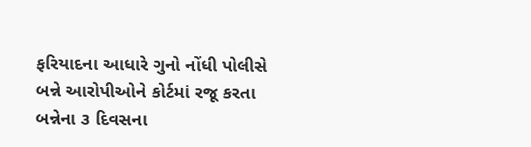ફરિયાદના આધારે ગુનો નોંધી પોલીસે બન્ને આરોપીઓને કોર્ટમાં રજૂ કરતા બન્નેના ૩ દિવસના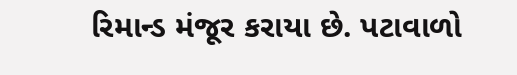રિમાન્ડ મંજૂર કરાયા છે. પટાવાળો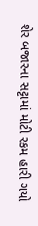શેર બજારના સટ્ટામાં મોટી રકમ હારી ગયો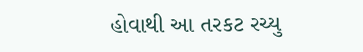હોવાથી આ તરકટ રચ્યુ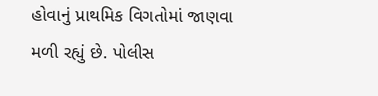હોવાનું પ્રાથમિક વિગતોમાં જાણવા મળી રહ્યું છે. પોલીસ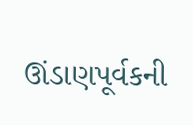ઊંડાણપૂર્વકની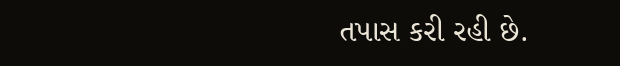તપાસ કરી રહી છે.